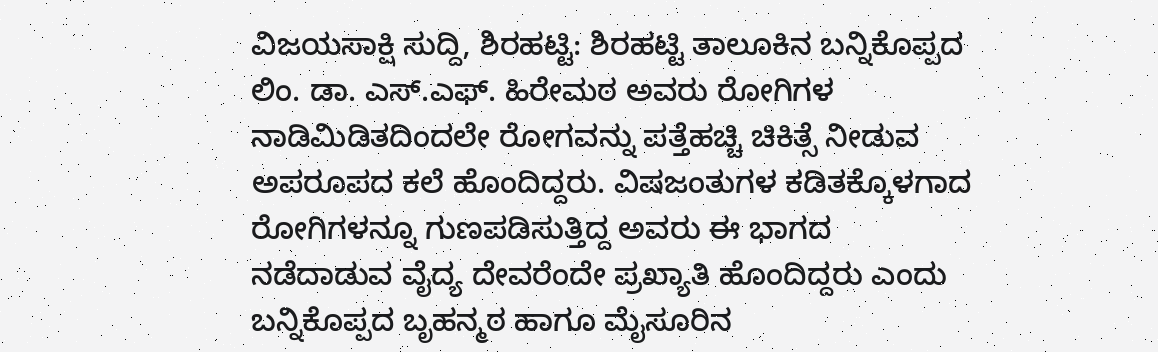ವಿಜಯಸಾಕ್ಷಿ ಸುದ್ದಿ, ಶಿರಹಟ್ಟಿ: ಶಿರಹಟ್ಟಿ ತಾಲೂಕಿನ ಬನ್ನಿಕೊಪ್ಪದ ಲಿಂ. ಡಾ. ಎಸ್.ಎಫ್. ಹಿರೇಮಠ ಅವರು ರೋಗಿಗಳ ನಾಡಿಮಿಡಿತದಿಂದಲೇ ರೋಗವನ್ನು ಪತ್ತೆಹಚ್ಚಿ ಚಿಕಿತ್ಸೆ ನೀಡುವ ಅಪರೂಪದ ಕಲೆ ಹೊಂದಿದ್ದರು. ವಿಷಜಂತುಗಳ ಕಡಿತಕ್ಕೊಳಗಾದ ರೋಗಿಗಳನ್ನೂ ಗುಣಪಡಿಸುತ್ತಿದ್ದ ಅವರು ಈ ಭಾಗದ ನಡೆದಾಡುವ ವೈದ್ಯ ದೇವರೆಂದೇ ಪ್ರಖ್ಯಾತಿ ಹೊಂದಿದ್ದರು ಎಂದು ಬನ್ನಿಕೊಪ್ಪದ ಬೃಹನ್ಮಠ ಹಾಗೂ ಮೈಸೂರಿನ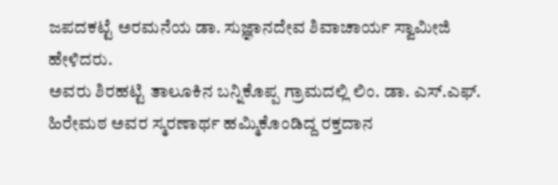ಜಪದಕಟ್ಟೆ ಅರಮನೆಯ ಡಾ. ಸುಜ್ಞಾನದೇವ ಶಿವಾಚಾರ್ಯ ಸ್ವಾಮೀಜಿ ಹೇಳಿದರು.
ಅವರು ಶಿರಹಟ್ಟಿ ತಾಲೂಕಿನ ಬನ್ನಿಕೊಪ್ಪ ಗ್ರಾಮದಲ್ಲಿ ಲಿಂ. ಡಾ. ಎಸ್.ಎಫ್. ಹಿರೇಮಠ ಅವರ ಸ್ಮರಣಾರ್ಥ ಹಮ್ಮಿಕೊಂಡಿದ್ದ ರಕ್ತದಾನ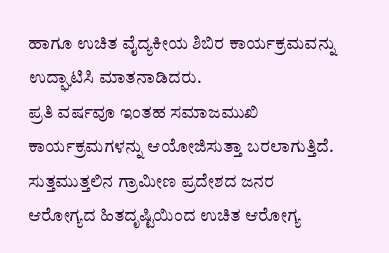ಹಾಗೂ ಉಚಿತ ವೈದ್ಯಕೀಯ ಶಿಬಿರ ಕಾರ್ಯಕ್ರಮವನ್ನು ಉದ್ಘಾಟಿಸಿ ಮಾತನಾಡಿದರು.
ಪ್ರತಿ ವರ್ಷವೂ ಇಂತಹ ಸಮಾಜಮುಖಿ ಕಾರ್ಯಕ್ರಮಗಳನ್ನು ಆಯೋಜಿಸುತ್ತಾ ಬರಲಾಗುತ್ತಿದೆ. ಸುತ್ತಮುತ್ತಲಿನ ಗ್ರಾಮೀಣ ಪ್ರದೇಶದ ಜನರ ಆರೋಗ್ಯದ ಹಿತದೃಷ್ಟಿಯಿಂದ ಉಚಿತ ಆರೋಗ್ಯ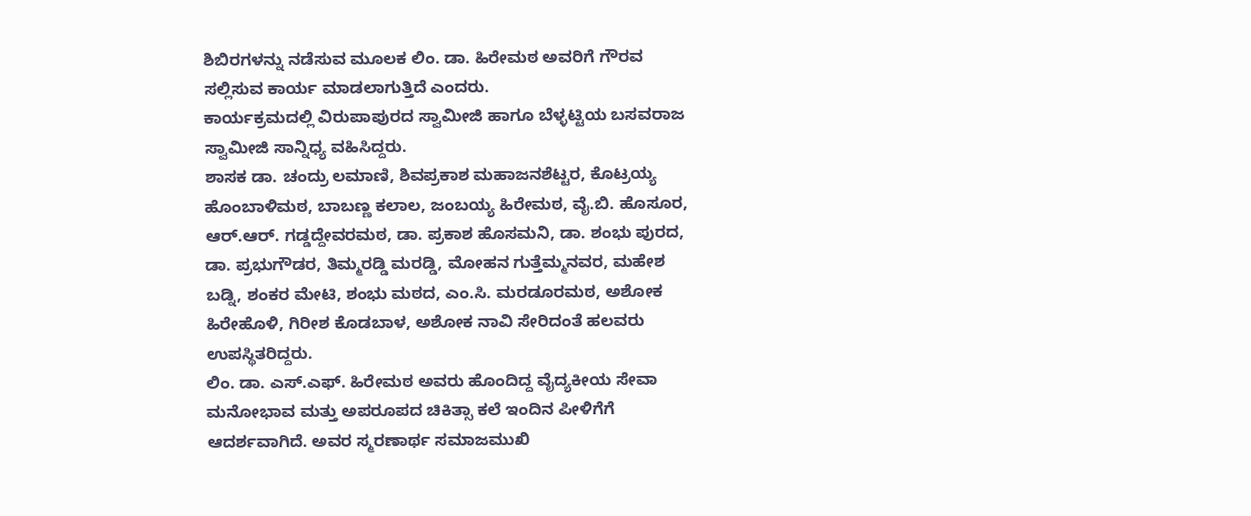ಶಿಬಿರಗಳನ್ನು ನಡೆಸುವ ಮೂಲಕ ಲಿಂ. ಡಾ. ಹಿರೇಮಠ ಅವರಿಗೆ ಗೌರವ ಸಲ್ಲಿಸುವ ಕಾರ್ಯ ಮಾಡಲಾಗುತ್ತಿದೆ ಎಂದರು.
ಕಾರ್ಯಕ್ರಮದಲ್ಲಿ ವಿರುಪಾಪುರದ ಸ್ವಾಮೀಜಿ ಹಾಗೂ ಬೆಳ್ಳಟ್ಟಿಯ ಬಸವರಾಜ ಸ್ವಾಮೀಜಿ ಸಾನ್ನಿಧ್ಯ ವಹಿಸಿದ್ದರು.
ಶಾಸಕ ಡಾ. ಚಂದ್ರು ಲಮಾಣಿ, ಶಿವಪ್ರಕಾಶ ಮಹಾಜನಶೆಟ್ಟರ, ಕೊಟ್ರಯ್ಯ ಹೊಂಬಾಳಿಮಠ, ಬಾಬಣ್ಣ ಕಲಾಲ, ಜಂಬಯ್ಯ ಹಿರೇಮಠ, ವೈ.ಬಿ. ಹೊಸೂರ, ಆರ್.ಆರ್. ಗಡ್ಡದ್ದೇವರಮಠ, ಡಾ. ಪ್ರಕಾಶ ಹೊಸಮನಿ, ಡಾ. ಶಂಭು ಪುರದ, ಡಾ. ಪ್ರಭುಗೌಡರ, ತಿಮ್ಮರಡ್ಡಿ ಮರಡ್ಡಿ, ಮೋಹನ ಗುತ್ತೆಮ್ಮನವರ, ಮಹೇಶ ಬಡ್ನಿ, ಶಂಕರ ಮೇಟಿ, ಶಂಭು ಮಠದ, ಎಂ.ಸಿ. ಮರಡೂರಮಠ, ಅಶೋಕ ಹಿರೇಹೊಳಿ, ಗಿರೀಶ ಕೊಡಬಾಳ, ಅಶೋಕ ನಾವಿ ಸೇರಿದಂತೆ ಹಲವರು ಉಪಸ್ಥಿತರಿದ್ದರು.
ಲಿಂ. ಡಾ. ಎಸ್.ಎಫ್. ಹಿರೇಮಠ ಅವರು ಹೊಂದಿದ್ದ ವೈದ್ಯಕೀಯ ಸೇವಾ ಮನೋಭಾವ ಮತ್ತು ಅಪರೂಪದ ಚಿಕಿತ್ಸಾ ಕಲೆ ಇಂದಿನ ಪೀಳಿಗೆಗೆ ಆದರ್ಶವಾಗಿದೆ. ಅವರ ಸ್ಮರಣಾರ್ಥ ಸಮಾಜಮುಖಿ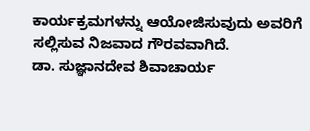ಕಾರ್ಯಕ್ರಮಗಳನ್ನು ಆಯೋಜಿಸುವುದು ಅವರಿಗೆ ಸಲ್ಲಿಸುವ ನಿಜವಾದ ಗೌರವವಾಗಿದೆ.
ಡಾ. ಸುಜ್ಞಾನದೇವ ಶಿವಾಚಾರ್ಯ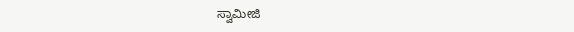ಸ್ವಾಮೀಜಿ